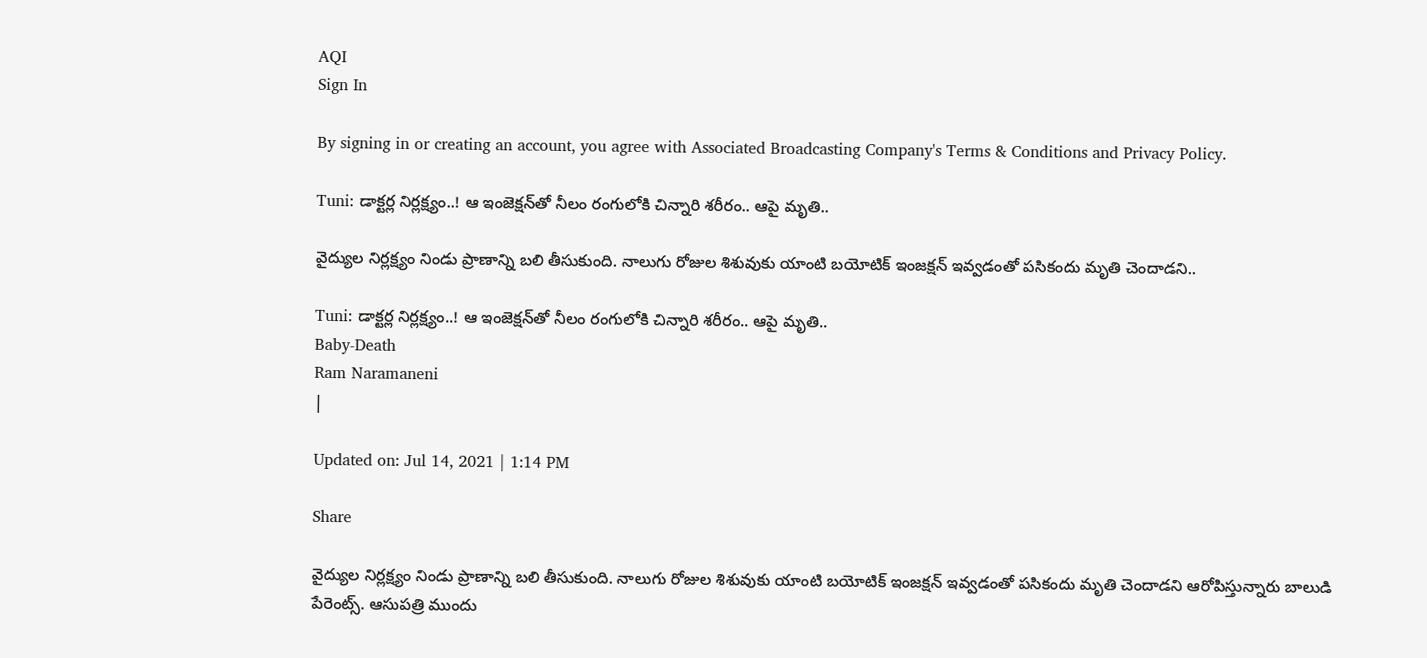AQI
Sign In

By signing in or creating an account, you agree with Associated Broadcasting Company's Terms & Conditions and Privacy Policy.

Tuni: డాక్టర్ల నిర్లక్ష్యం..! ఆ ఇంజెక్షన్‌తో నీలం రంగులోకి చిన్నారి శరీరం.. ఆపై మృతి..

వైద్యుల నిర్లక్ష్యం నిండు ప్రాణాన్ని బలి తీసుకుంది. నాలుగు రోజుల శిశువుకు యాంటి బయోటిక్‌ ఇంజక్షన్‌ ఇవ్వడంతో పసికందు మృతి చెందాడని..

Tuni: డాక్టర్ల నిర్లక్ష్యం..! ఆ ఇంజెక్షన్‌తో నీలం రంగులోకి చిన్నారి శరీరం.. ఆపై మృతి..
Baby-Death
Ram Naramaneni
|

Updated on: Jul 14, 2021 | 1:14 PM

Share

వైద్యుల నిర్లక్ష్యం నిండు ప్రాణాన్ని బలి తీసుకుంది. నాలుగు రోజుల శిశువుకు యాంటి బయోటిక్‌ ఇంజక్షన్‌ ఇవ్వడంతో పసికందు మృతి చెందాడని ఆరోపిస్తున్నారు బాలుడి పేరెంట్స్‌. ఆసుపత్రి ముందు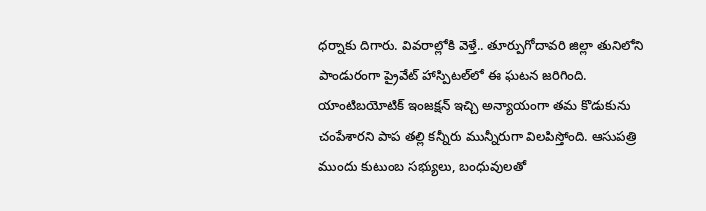ధర్నాకు దిగారు. వివరాల్లోకి వెళ్తే.. తూర్పుగోదావరి జిల్లా తునిలోని పాండురంగా ప్రైవేట్‌ హాస్పిటల్‌లో ఈ ఘటన జరిగింది. యాంటిబయోటిక్‌ ఇంజక్షన్‌ ఇచ్చి అన్యాయంగా తమ కొడుకును చంపేశారని పాప తల్లి కన్నీరు మున్నీరుగా విలపిస్తోంది. ఆసుపత్రి ముందు కుటుంబ సభ్యులు, బంధువులతో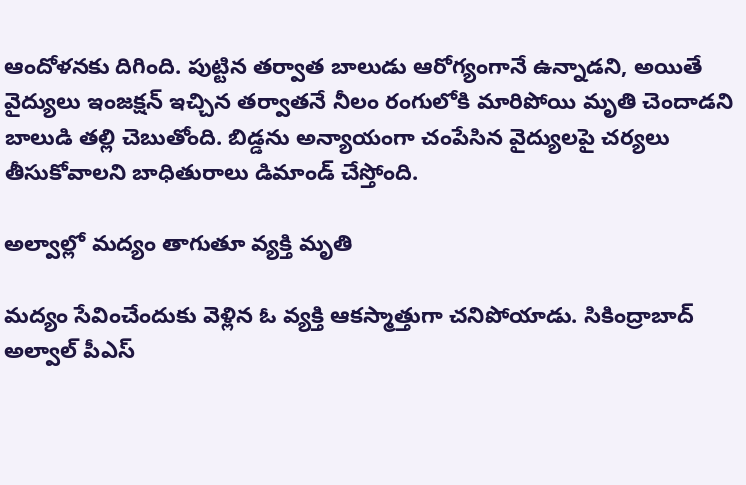ఆందోళనకు దిగింది. పుట్టిన తర్వాత బాలుడు ఆరోగ్యంగానే ఉన్నాడని, అయితే వైద్యులు ఇంజక్షన్‌ ఇచ్చిన తర్వాతనే నీలం రంగులోకి మారిపోయి మృతి చెందాడని బాలుడి తల్లి చెబుతోంది. బిడ్డను అన్యాయంగా చంపేసిన వైద్యులపై చర్యలు తీసుకోవాలని బాధితురాలు డిమాండ్‌ చేస్తోంది.

అల్వాల్లో మద్యం తాగుతూ వ్యక్తి మృతి

మద్యం సేవించేందుకు వెళ్లిన ఓ వ్యక్తి ఆకస్మాత్తుగా చనిపోయాడు. సికింద్రాబాద్ అల్వాల్ పీఎస్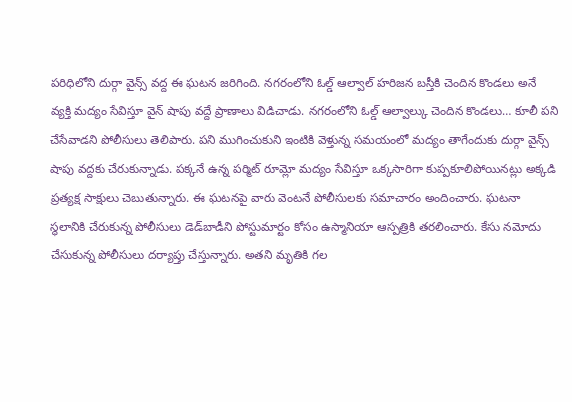పరిధిలోని దుర్గా వైన్స్ వద్ద ఈ ఘటన జరిగింది. నగరంలోని ఓల్డ్ ఆల్వాల్ హరిజన బస్తీకి చెందిన కొండలు అనే వ్యక్తి మద్యం సేవిస్తూ వైన్ షాపు వద్దే ప్రాణాలు విడిచాడు. నగరంలోని ఓల్డ్ ఆల్వాల్కు చెందిన కొండలు… కూలీ పని చేసేవాడని పోలీసులు తెలిపారు. పని ముగించుకుని ఇంటికి వెళ్తున్న సమయంలో మద్యం తాగేందుకు దుర్గా వైన్స్ షాపు వద్దకు చేరుకున్నాడు. పక్కనే ఉన్న పర్మిట్ రూమ్లో మద్యం సేవిస్తూ ఒక్కసారిగా కుప్పకూలిపోయినట్లు అక్కడి ప్రత్యక్ష సాక్షులు చెబుతున్నారు. ఈ ఘటనపై వారు వెంటనే పోలీసులకు సమాచారం అందించారు. ఘటనా స్థలానికి చేరుకున్న పోలీసులు డెడ్‌బాడీని పోస్టుమార్టం కోసం ఉస్మానియా ఆస్పత్రికి తరలించారు. కేసు నమోదు చేసుకున్న పోలీసులు దర్యాప్తు చేస్తున్నారు. అతని మృతికి గల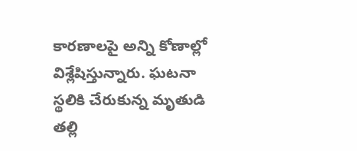కారణాలపై అన్ని కోణాల్లో విశ్లేషిస్తున్నారు. ఘటనా స్థలికి చేరుకున్న మృతుడి తల్లి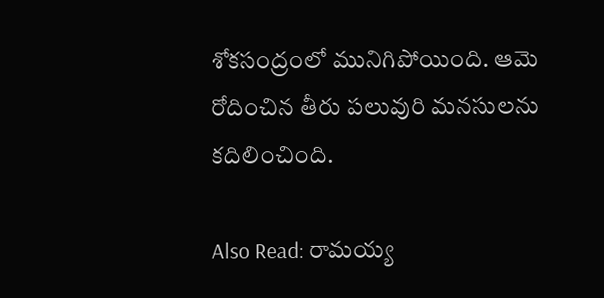శోకసంద్రంలో మునిగిపోయింది. ఆమె రోదించిన తీరు పలువురి మనసులను కదిలించింది.

Also Read: రామయ్య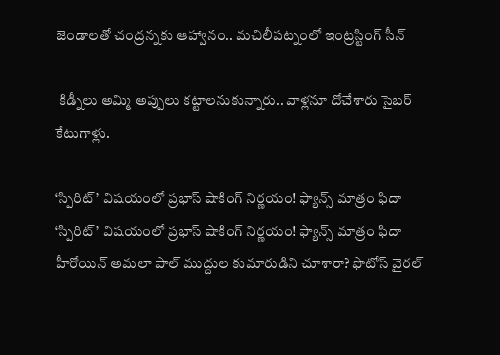జెండాలతో చంద్రన్నకు ఆహ్వానం.. మచిలీపట్నంలో ఇంట్రస్టింగ్ సీన్

 కిడ్నీలు అమ్మి అప్పులు కట్టాలనుకున్నారు.. వాళ్లనూ దోచేశారు సైబర్ కేటుగాళ్లు.

‘స్పిరిట్’ విషయంలో ప్రభాస్ షాకింగ్ నిర్ణయం! ఫ్యాన్స్‌ మాత్రం ఫిదా
‘స్పిరిట్’ విషయంలో ప్రభాస్ షాకింగ్ నిర్ణయం! ఫ్యాన్స్‌ మాత్రం ఫిదా
హీరోయిన్ అమలా పాల్ ముద్దుల కుమారుడిని చూశారా? ఫొటోస్ వైరల్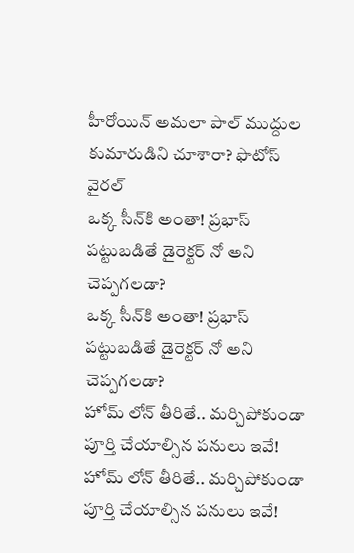హీరోయిన్ అమలా పాల్ ముద్దుల కుమారుడిని చూశారా? ఫొటోస్ వైరల్
ఒక్క సీన్‌కి అంతా! ప్రభాస్ పట్టుబడితే డైరెక్టర్ నో అని చెప్పగలడా?
ఒక్క సీన్‌కి అంతా! ప్రభాస్ పట్టుబడితే డైరెక్టర్ నో అని చెప్పగలడా?
హోమ్‌ లోన్‌ తీరితే.. మర్చిపోకుండా పూర్తి చేయాల్సిన పనులు ఇవే!
హోమ్‌ లోన్‌ తీరితే.. మర్చిపోకుండా పూర్తి చేయాల్సిన పనులు ఇవే!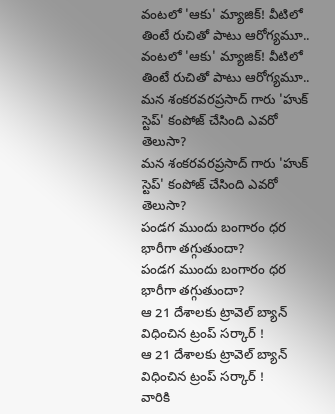వంటలో 'ఆకు' మ్యాజిక్! వీటిలో తింటే రుచితో పాటు ఆరోగ్యమూ..
వంటలో 'ఆకు' మ్యాజిక్! వీటిలో తింటే రుచితో పాటు ఆరోగ్యమూ..
మన శంకరవరప్రసాద్ గారు 'హుక్ స్టెప్' కంపోజ్ చేసింది ఎవరో తెలుసా?
మన శంకరవరప్రసాద్ గారు 'హుక్ స్టెప్' కంపోజ్ చేసింది ఎవరో తెలుసా?
పండగ ముందు బంగారం ధర భారీగా తగ్గుతుందా?
పండగ ముందు బంగారం ధర భారీగా తగ్గుతుందా?
ఆ 21 దేశాలకు ట్రావెల్ బ్యాన్ విధించిన ట్రంప్ సర్కార్ !
ఆ 21 దేశాలకు ట్రావెల్ బ్యాన్ విధించిన ట్రంప్ సర్కార్ !
వారికి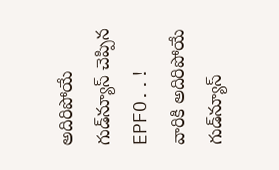అదిరిపోయే గుడ్‌న్యూస్‌ చెప్పిన EPFO..!
వారికి అదిరిపోయే గుడ్‌న్యూస్‌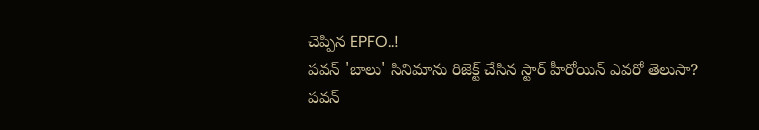చెప్పిన EPFO..!
పవన్ 'బాలు' సినిమాను రిజెక్ట్ చేసిన స్టార్ హీరోయిన్ ఎవరో తెలుసా?
పవన్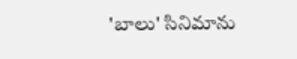'బాలు' సినిమాను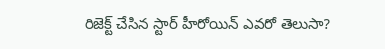రిజెక్ట్ చేసిన స్టార్ హీరోయిన్ ఎవరో తెలుసా?